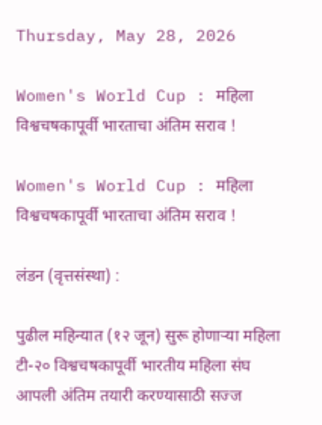Thursday, May 28, 2026

Women's World Cup : महिला विश्वचषकापूर्वी भारताचा अंतिम सराव !

Women's World Cup : महिला विश्वचषकापूर्वी भारताचा अंतिम सराव !

लंडन (वृत्तसंस्था) :

पुढील महिन्यात (१२ जून) सुरू होणाऱ्या महिला टी-२० विश्वचषकापूर्वी भारतीय महिला संघ आपली अंतिम तयारी करण्यासाठी सज्ज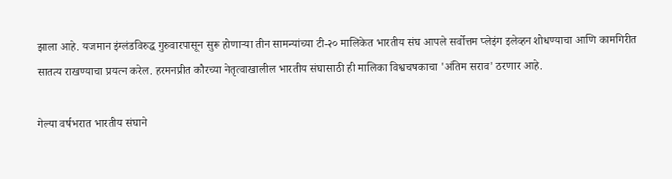झाला आहे. यजमान इंग्लंडविरुद्ध गुरुवारपासून सुरू होणाऱ्या तीन सामन्यांच्या टी-२० मालिकेत भारतीय संघ आपले सर्वोत्तम प्लेइंग इलेव्हन शोधण्याचा आणि कामगिरीत सातत्य राखण्याचा प्रयत्न करेल. हरमनप्रीत कौरच्या नेतृत्वाखालील भारतीय संघासाठी ही मालिका विश्वचषकाचा 'अंतिम सराव' ठरणार आहे.

गेल्या वर्षभरात भारतीय संघाने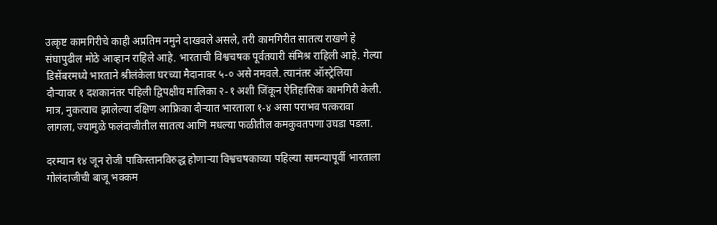उत्कृष्ट कामगिरीचे काही अप्रतिम नमुने दाखवले असले, तरी कामगिरीत सातत्य राखणे हे संघापुढील मोठे आव्हान राहिले आहे. भारताची विश्वचषक पूर्वतयारी संमिश्र राहिली आहे. गेल्या डिसेंबरमध्ये भारताने श्रीलंकेला घरच्या मैदानावर ५-० असे नमवले. त्यानंतर ऑस्ट्रेलिया दौऱ्यावर १ दशकानंतर पहिली द्विपक्षीय मालिका २-१ अशी जिंकून ऐतिहासिक कामगिरी केली. मात्र, नुकत्याच झालेल्या दक्षिण आफ्रिका दौऱ्यात भारताला १-४ असा पराभव पत्करावा लागला, ज्यामुळे फलंदाजीतील सातत्य आणि मधल्या फळीतील कमकुवतपणा उघडा पडला.

दरम्यान १४ जून रोजी पाकिस्तानविरुद्ध होणाऱ्या विश्वचषकाच्या पहिल्या सामन्यापूर्वी भारताला गोलंदाजीची बाजू भक्कम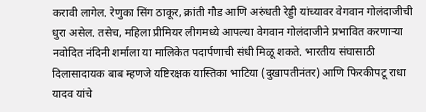करावी लागेल. रेणुका सिंग ठाकूर, क्रांती गौड आणि अरुंधती रेड्डी यांच्यावर वेगवान गोलंदाजीची धुरा असेल. तसेच, महिला प्रीमियर लीगमध्ये आपल्या वेगवान गोलंदाजीने प्रभावित करणाऱ्या नवोदित नंदिनी शर्माला या मालिकेत पदार्पणाची संधी मिळू शकते. भारतीय संघासाठी दिलासादायक बाब म्हणजे यष्टिरक्षक यास्तिका भाटिया (दुखापतीनंतर) आणि फिरकीपटू राधा यादव यांचे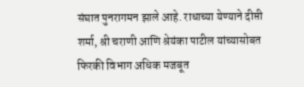संघात पुनरागमन झाले आहे. राधाच्या येण्याने दीप्ती शर्मा, श्री चराणी आणि श्रेयंका पाटील यांच्यासोबत फिरकी विभाग अधिक मजबूत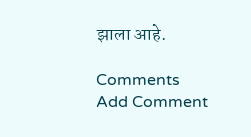झाला आहे.

Comments
Add Comment